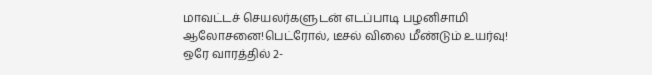மாவட்டச் செயலர்களுடன் எடப்பாடி பழனிசாமி ஆலோசனை!பெட்ரோல், டீசல் விலை மீண்டும் உயர்வு! ஒரே வாரத்தில் 2-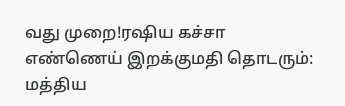வது முறை!ரஷிய கச்சா எண்ணெய் இறக்குமதி தொடரும்: மத்திய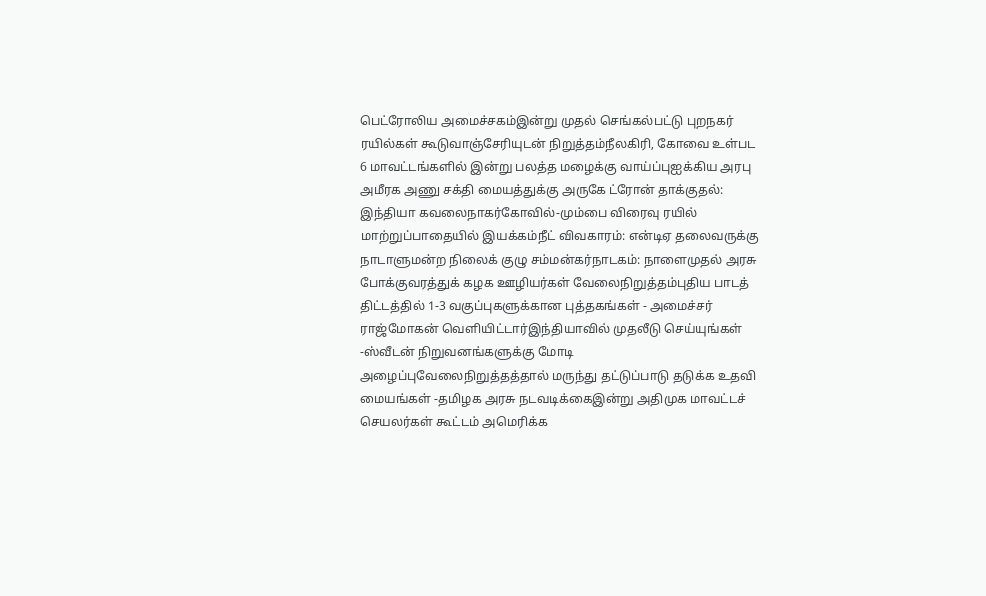பெட்ரோலிய அமைச்சகம்இன்று முதல் செங்கல்பட்டு புறநகர் ரயில்கள் கூடுவாஞ்சேரியுடன் நிறுத்தம்நீலகிரி, கோவை உள்பட 6 மாவட்டங்களில் இன்று பலத்த மழைக்கு வாய்ப்புஐக்கிய அரபு அமீரக அணு சக்தி மையத்துக்கு அருகே ட்ரோன் தாக்குதல்: இந்தியா கவலைநாகர்கோவில்-மும்பை விரைவு ரயில் மாற்றுப்பாதையில் இயக்கம்நீட் விவகாரம்: என்டிஏ தலைவருக்கு நாடாளுமன்ற நிலைக் குழு சம்மன்கர்நாடகம்: நாளைமுதல் அரசு போக்குவரத்துக் கழக ஊழியர்கள் வேலைநிறுத்தம்புதிய பாடத் திட்டத்தில் 1-3 வகுப்புகளுக்கான புத்தகங்கள் - அமைச்சர் ராஜ்மோகன் வெளியிட்டார்இந்தியாவில் முதலீடு செய்யுங்கள் -ஸ்வீடன் நிறுவனங்களுக்கு மோடி அழைப்புவேலைநிறுத்தத்தால் மருந்து தட்டுப்பாடு தடுக்க உதவி மையங்கள் -தமிழக அரசு நடவடிக்கைஇன்று அதிமுக மாவட்டச் செயலர்கள் கூட்டம் அமெரிக்க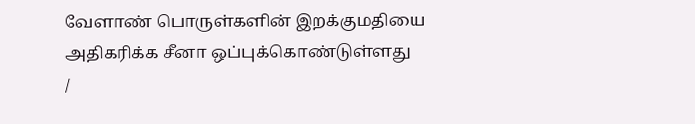வேளாண் பொருள்களின் இறக்குமதியை அதிகரிக்க சீனா ஒப்புக்கொண்டுள்ளது
/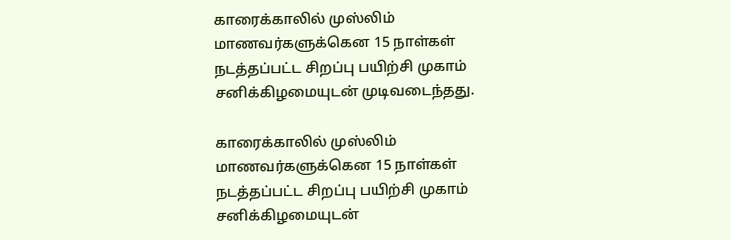காரைக்காலில் முஸ்லிம் மாணவர்களுக்கென 15 நாள்கள் நடத்தப்பட்ட சிறப்பு பயிற்சி முகாம் சனிக்கிழமையுடன் முடிவடைந்தது.

காரைக்காலில் முஸ்லிம் மாணவர்களுக்கென 15 நாள்கள் நடத்தப்பட்ட சிறப்பு பயிற்சி முகாம் சனிக்கிழமையுடன்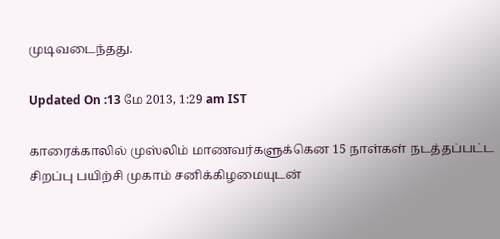முடிவடைந்தது.

Updated On :13 மே 2013, 1:29 am IST

காரைக்காலில் முஸ்லிம் மாணவர்களுக்கென 15 நாள்கள் நடத்தப்பட்ட சிறப்பு பயிற்சி முகாம் சனிக்கிழமையுடன்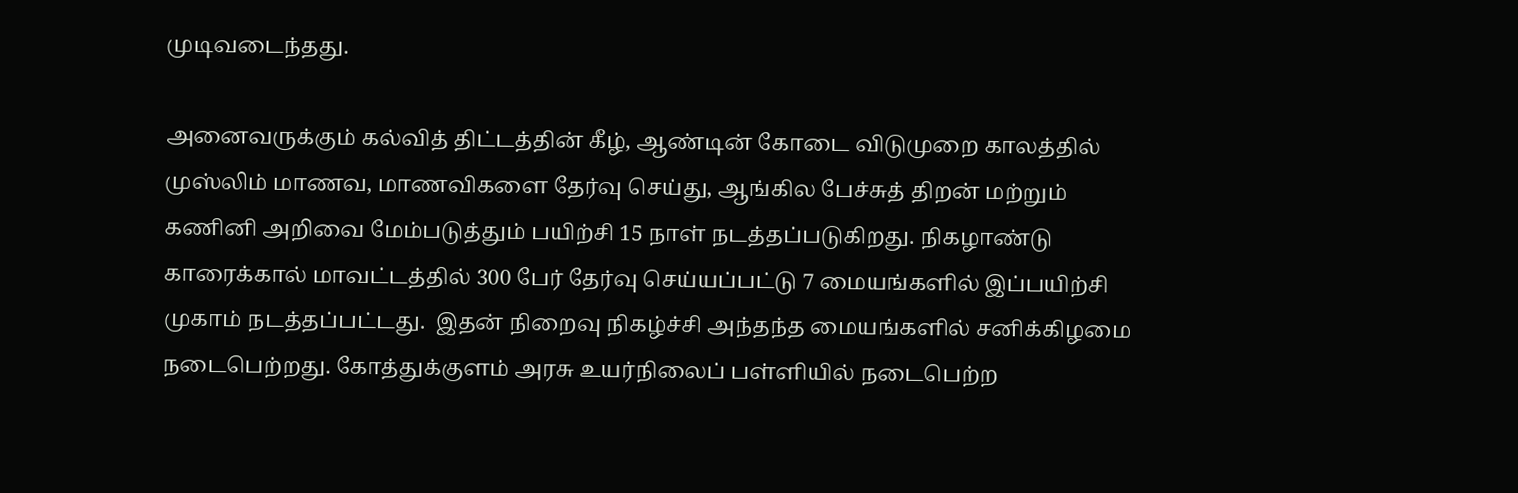முடிவடைந்தது.

அனைவருக்கும் கல்வித் திட்டத்தின் கீழ், ஆண்டின் கோடை விடுமுறை காலத்தில் முஸ்லிம் மாணவ, மாணவிகளை தேர்வு செய்து, ஆங்கில பேச்சுத் திறன் மற்றும் கணினி அறிவை மேம்படுத்தும் பயிற்சி 15 நாள் நடத்தப்படுகிறது. நிகழாண்டு காரைக்கால் மாவட்டத்தில் 300 பேர் தேர்வு செய்யப்பட்டு 7 மையங்களில் இப்பயிற்சி முகாம் நடத்தப்பட்டது.  இதன் நிறைவு நிகழ்ச்சி அந்தந்த மையங்களில் சனிக்கிழமை நடைபெற்றது. கோத்துக்குளம் அரசு உயர்நிலைப் பள்ளியில் நடைபெற்ற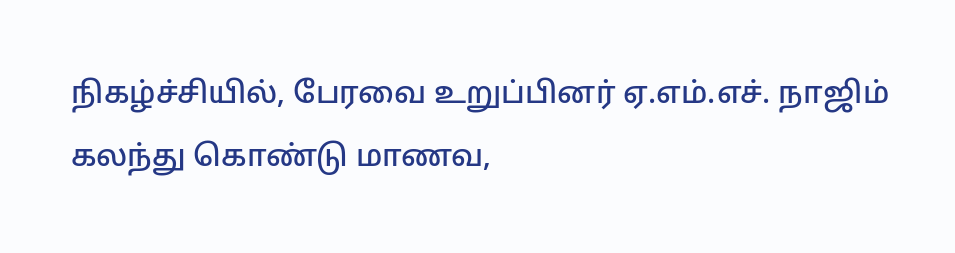நிகழ்ச்சியில், பேரவை உறுப்பினர் ஏ.எம்.எச். நாஜிம் கலந்து கொண்டு மாணவ,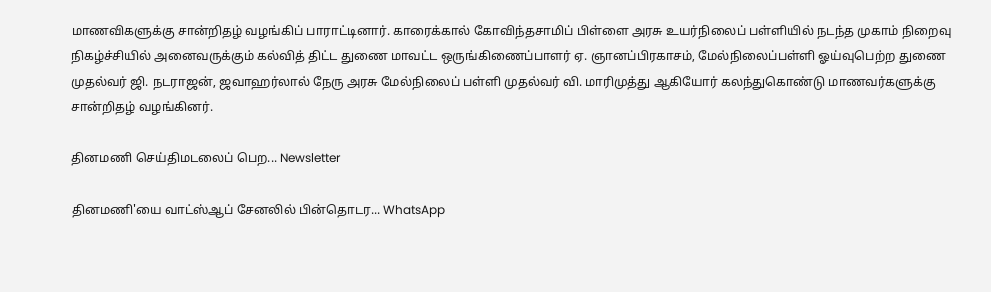மாணவிகளுக்கு சான்றிதழ் வழங்கிப் பாராட்டினார். காரைக்கால் கோவிந்தசாமிப் பிள்ளை அரசு உயர்நிலைப் பள்ளியில் நடந்த முகாம் நிறைவு நிகழ்ச்சியில் அனைவருக்கும் கல்வித் திட்ட துணை மாவட்ட ஒருங்கிணைப்பாளர் ஏ. ஞானப்பிரகாசம், மேல்நிலைப்பள்ளி ஓய்வுபெற்ற துணை முதல்வர் ஜி. நடராஜன், ஜவாஹர்லால் நேரு அரசு மேல்நிலைப் பள்ளி முதல்வர் வி. மாரிமுத்து ஆகியோர் கலந்துகொண்டு மாணவர்களுக்கு சான்றிதழ் வழங்கினர்.

தினமணி செய்திமடலைப் பெற... Newsletter

தினமணி'யை வாட்ஸ்ஆப் சேனலில் பின்தொடர... WhatsApp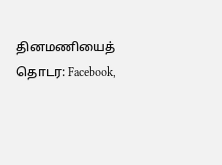தினமணியைத் தொடர: Facebook,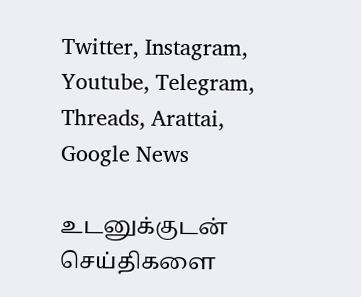Twitter, Instagram, Youtube, Telegram, Threads, Arattai, Google News

உடனுக்குடன் செய்திகளை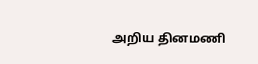அறிய தினமணி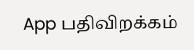App பதிவிறக்கம்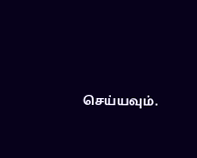செய்யவும்.